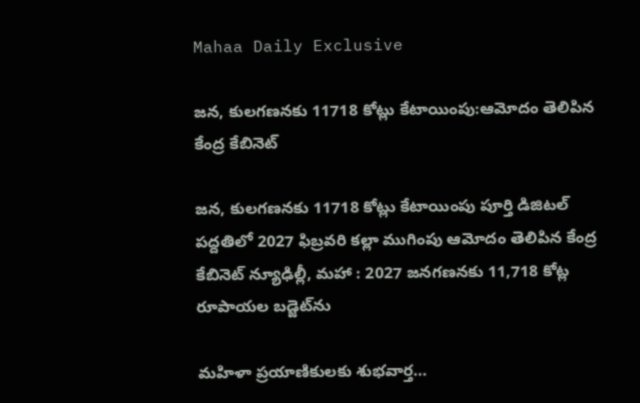Mahaa Daily Exclusive

జన, కులగణనకు 11718 కోట్లు కేటాయింపు:ఆమోదం తెలిపిన కేంద్ర కేబినెట్

జన, కులగణనకు 11718 కోట్లు కేటాయింపు పూర్తి డిజిటల్ పద్దతిలో 2027 ఫిబ్రవరి కల్లా ముగింపు ఆమోదం తెలిపిన కేంద్ర కేబినెట్ న్యూఢిల్లీ, మహా : 2027 జనగణనకు 11,718 కోట్ల రూపాయల బడ్జెట్‌ను

మహిళా ప్రయాణికులకు శుభవార్త…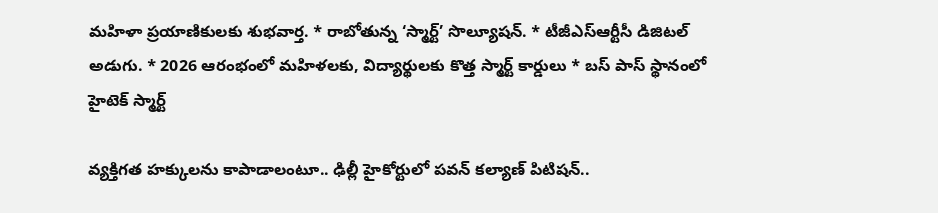మహిళా ప్రయాణికులకు శుభవార్త. * రాబోతున్న ‘స్మార్ట్’ సొల్యూషన్. * టీజీఎస్ఆర్టీసీ డిజిటల్ అడుగు. * 2026 ఆరంభంలో మహిళలకు, విద్యార్థులకు కొత్త స్మార్ట్ కార్డులు * బస్ పాస్ స్థానంలో హైటెక్ స్మార్ట్

వ్యక్తిగత హక్కులను కాపాడాలంటూ.. ఢిల్లీ హైకోర్టులో పవన్ కల్యాణ్ పిటిషన్..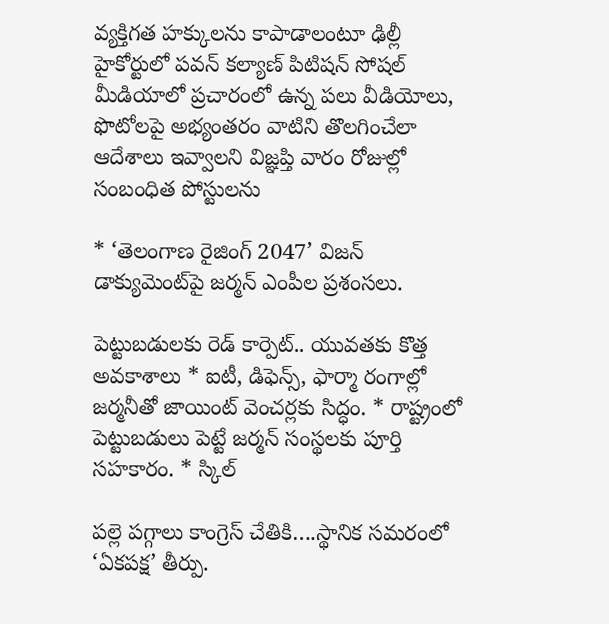వ్యక్తిగత హక్కులను కాపాడాలంటూ ఢిల్లీ హైకోర్టులో పవన్ కల్యాణ్ పిటిషన్ సోషల్ మీడియాలో ప్రచారంలో ఉన్న పలు వీడియోలు, ఫొటోలపై అభ్యంతరం వాటిని తొలగించేలా ఆదేశాలు ఇవ్వాలని విజ్ఞప్తి వారం రోజుల్లో సంబంధిత పోస్టులను

* ‘తెలంగాణ రైజింగ్ 2047’ విజన్ డాక్యుమెంట్‌పై జర్మన్ ఎంపీల ప్రశంసలు.

పెట్టుబడులకు రెడ్ కార్పెట్.. యువతకు కొత్త అవకాశాలు * ఐటీ, డిఫెన్స్, ఫార్మా రంగాల్లో జర్మనీతో జాయింట్ వెంచర్లకు సిద్ధం. * రాష్ట్రంలో పెట్టుబడులు పెట్టే జర్మన్ సంస్థలకు పూర్తి సహకారం. * స్కిల్

పల్లె పగ్గాలు కాంగ్రెస్ చేతికి….స్థానిక సమరంలో ‘ఏకపక్ష’ తీర్పు.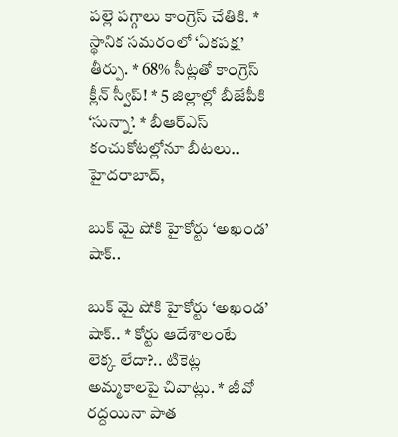పల్లె పగ్గాలు కాంగ్రెస్ చేతికి. * స్థానిక సమరంలో ‘ఏకపక్ష’ తీర్పు. * 68% సీట్లతో కాంగ్రెస్ క్లీన్ స్వీప్! * 5 జిల్లాల్లో బీజేపీకి ‘సున్నా’. * బీఆర్ఎస్ కంచుకోటల్లోనూ బీటలు.. హైదరాబాద్,

బుక్ మై షోకి హైకోర్టు ‘అఖండ’ షాక్..

బుక్ మై షోకి హైకోర్టు ‘అఖండ’ షాక్.. * కోర్టు ఆదేశాలంటే లెక్క లేదా?.. టికెట్ల అమ్మకాలపై చివాట్లు. * జీవో రద్దయినా పాత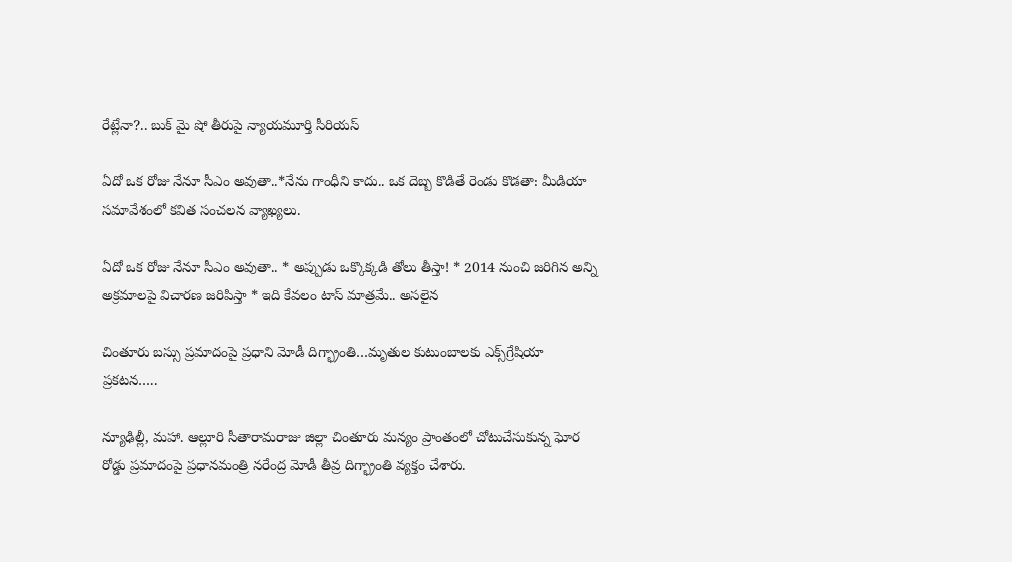రేట్లేనా?.. బుక్ మై షో తీరుపై న్యాయమూర్తి సీరియస్

ఏదో ఒక రోజు నేనూ సీఎం అవుతా..*నేను గాంధీని కాదు.. ఒక దెబ్బ కొడితే రెండు కొడతా: మీడియా సమావేశంలో కవిత సంచలన వ్యాఖ్యలు.

ఏదో ఒక రోజు నేనూ సీఎం అవుతా.. * అప్పుడు ఒక్కొక్కడి తోలు తీస్తా! * 2014 నుంచి జరిగిన అన్ని అక్రమాలపై విచారణ జరిపిస్తా * ఇది కేవలం టాస్ మాత్రమే.. అసలైన

చింతూరు బస్సు ప్రమాదంపై ప్రధాని మోడీ దిగ్భ్రాంతి…మృతుల కుటుంబాలకు ఎక్స్‌గ్రేషియా ప్రకటన…..

న్యూఢిల్లీ, మహా. ఆల్లూరి సీతారామరాజు జిల్లా చింతూరు మన్యం ప్రాంతంలో చోటుచేసుకున్న ఘోర రోడ్డు ప్రమాదంపై ప్రధానమంత్రి నరేంద్ర మోడీ తీవ్ర దిగ్భ్రాంతి వ్యక్తం చేశారు.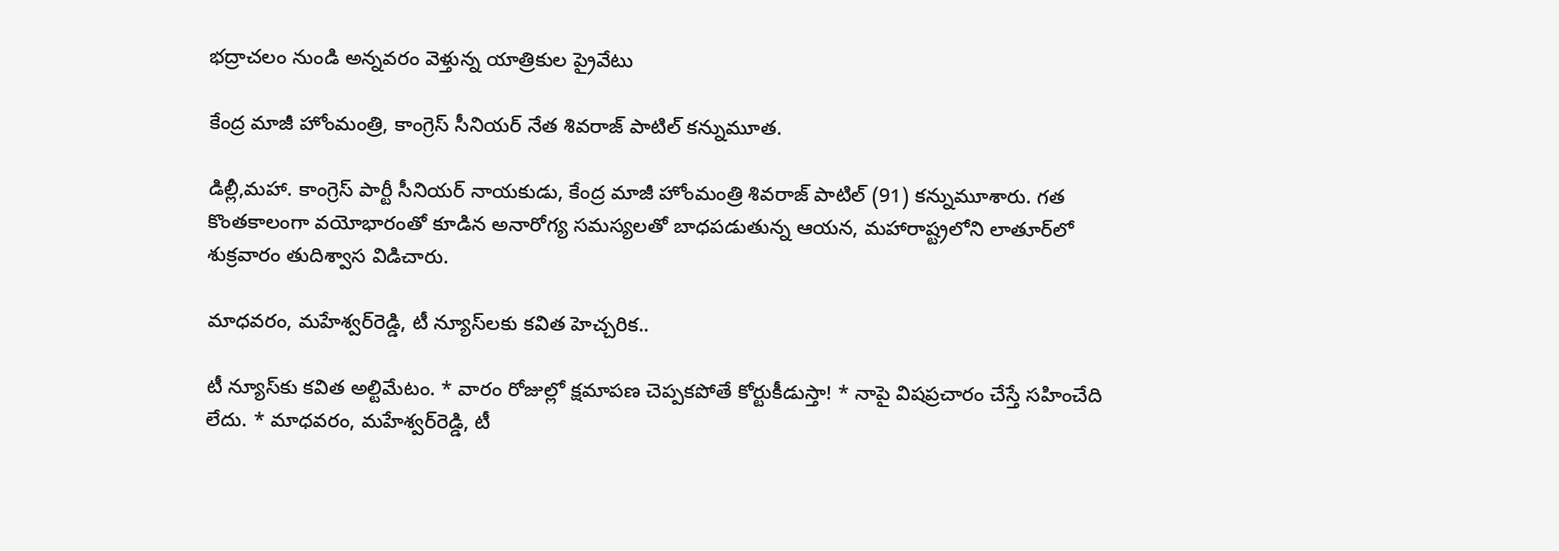భద్రాచలం నుండి అన్నవరం వెళ్తున్న యాత్రికుల ప్రైవేటు

కేంద్ర మాజీ హోంమంత్రి, కాంగ్రెస్ సీనియర్ నేత శివరాజ్ పాటిల్ కన్నుమూత.

డిల్లీ,మహా. కాంగ్రెస్ పార్టీ సీనియర్ నాయకుడు, కేంద్ర మాజీ హోంమంత్రి శివరాజ్ పాటిల్ (91) కన్నుమూశారు. గత కొంతకాలంగా వయోభారంతో కూడిన అనారోగ్య సమస్యలతో బాధపడుతున్న ఆయన, మహారాష్ట్రలోని లాతూర్‌లో శుక్రవారం తుదిశ్వాస విడిచారు.

మాధవరం, మహేశ్వర్‌రెడ్డి, టీ న్యూస్‌లకు కవిత హెచ్చరిక..

టీ న్యూస్‌కు కవిత అల్టిమేటం. * వారం రోజుల్లో క్షమాపణ చెప్పకపోతే కోర్టుకీడుస్తా! * నాపై విషప్రచారం చేస్తే సహించేది లేదు. * మాధవరం, మహేశ్వర్‌రెడ్డి, టీ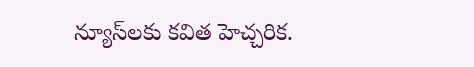న్యూస్‌లకు కవిత హెచ్చరిక.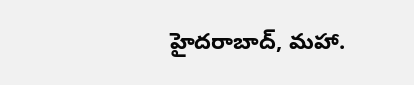హైదరాబాద్, మహా.